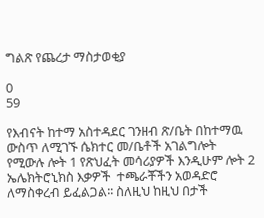ግልጽ የጨረታ ማስታወቂያ

0
59

የእብናት ከተማ አስተዳደር ገንዘብ ጽ/ቤት በከተማዉ ውስጥ ለሚገኙ ሴክተር መ/ቤቶች አገልግሎት የሚውሉ ሎት 1 የጽህፈት መሳሪያዎች እንዲሁም ሎት 2 ኤሌክትሮኒክስ እቃዎች  ተጫራቾችን አወዳድሮ ለማስቀረብ ይፈልጋል፡፡ ስለዚህ ከዚህ በታች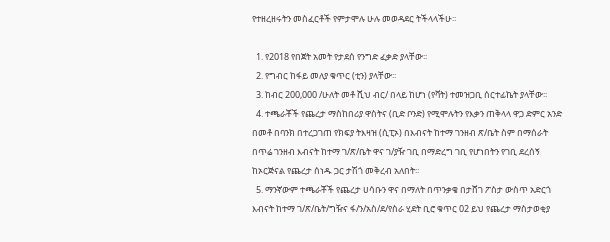የተዘረዘሩትን መስፈርቶች የምታሞሉ ሁሉ መወዳደር ትችላላችሁ፡፡

  1. የ2018 የበጀት አመት የታደሰ የንግድ ፈቃድ ያላቸው፡፡
  2. የግብር ከፋይ መለያ ቁጥር (ቲን) ያላቸው፡፡
  3. ከብር 200,000 /ሁለት መቶ ሺህ ብር/ በላይ ከሆነ (የቫት) ተመዝጋቢ ሰርተፊኬት ያላቸው፡፡
  4. ተጫራቾች የጨረታ ማስከበሪያ ዋስትና (ቢድ ቦንድ) የሚሞሉትን የእቃን ጠቅላላ ዋጋ ድምር አንድ በመቶ በባንክ በተረጋገጠ የክፍያ ትእዛዝ (ሲፒኦ) በእብናት ከተማ ገንዘብ ጽ/ቤት ስም በማሰራት በጥሬ ገንዘብ እብናት ከተማ ገ/ጽ/ቤት ዋና ገ/ያዥ ገቢ በማድረግ ገቢ የሆነበትን የገቢ ደረሰኝ ከኦርጅናል የጨረታ ሰነዱ ጋር ታሽጎ መቅረብ አለበት፡፡
  5. ማንኛውም ተጫራቾች የጨረታ ሀሳቡን ዋና በማለት በጥንቃቄ በታሸገ ፖስታ ውስጥ አድርጎ እብናት ከተማ ገ/ጽ/ቤት/ግዥና ፋ/ን/አስ/ደ/የስራ ሂደት ቢሮ ቁጥር 02 ይህ የጨረታ ማስታወቂያ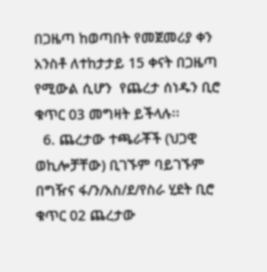በጋዜጣ ከወጣበት የመጀመሪያ ቀን አንስቶ ለተከታታይ 15 ቀናት በጋዜጣ የሚውል ሲሆን  የጨረታ ሰነዱን ቢሮ ቁጥር 03 መግዛት ይችላሉ፡፡
  6. ጨረታው ተጫራቾች (ህጋዊ ወኪሎቻቸው) ቢገኙም ባይገኙም በግዥና ፋ/ን/አስ/ደ/የስራ ሂደት ቢሮ ቁጥር 02 ጨረታው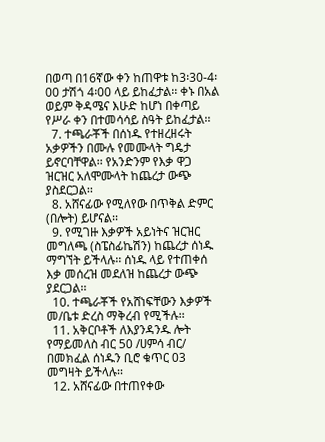በወጣ በ16ኛው ቀን ከጠዋቱ ከ3፡30-4፡00 ታሽጎ 4፡00 ላይ ይከፈታል፡፡ ቀኑ በአል ወይም ቅዳሜና እሁድ ከሆነ በቀጣይ የሥራ ቀን በተመሳሳይ ስዓት ይከፈታል፡፡
  7. ተጫራቾች በሰነዱ የተዘረዘሩት አቃዎችን በሙሉ የመሙላት ግዴታ ይኖርባቸዋል፡፡ የአንድንም የእቃ ዋጋ ዝርዝር አለሞሙላት ከጨረታ ውጭ ያስደርጋል፡፡
  8. አሸናፊው የሚለየው በጥቅል ድምር (በሎት) ይሆናል፡፡
  9. የሚገዙ እቃዎች አይነትና ዝርዝር መግለጫ (ስፔስፊኬሽን) ከጨረታ ሰነዱ ማግኘት ይችላሉ፡፡ ሰነዱ ላይ የተጠቀሰ እቃ መሰረዝ መደለዝ ከጨረታ ውጭ ያደርጋል፡፡
  10. ተጫራቾች የአሸነፍቸውን እቃዎች መ/ቤቱ ድረስ ማቅረብ የሚችሉ፡፡
  11. አቅርቦቶች ለእያንዳንዱ ሎት የማይመለስ ብር 50 /ሀምሳ ብር/ በመክፈል ሰነዱን ቢሮ ቁጥር 03 መግዛት ይችላሉ፡፡
  12. አሸናፊው በተጠየቀው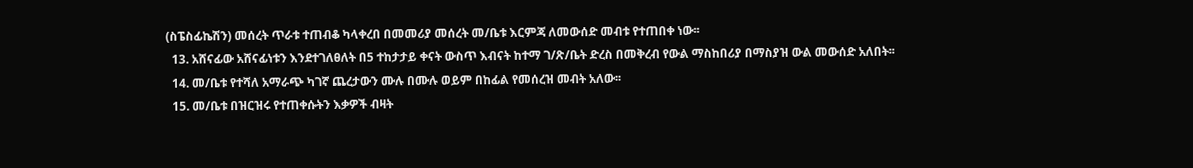(ስፔስፊኬሽን) መሰረት ጥራቱ ተጠብቆ ካላቀረበ በመመሪያ መሰረት መ/ቤቱ እርምጃ ለመውሰድ መብቱ የተጠበቀ ነው፡፡
  13. አሸናፊው አሸናፊነቱን እንደተገለፀለት በ5 ተከታታይ ቀናት ውስጥ እብናት ከተማ ገ/ጽ/ቤት ድረስ በመቅረብ የውል ማስከበሪያ በማስያዝ ውል መውሰድ አለበት፡፡
  14. መ/ቤቱ የተሻለ አማራጭ ካገኛ ጨረታውን ሙሉ በሙሉ ወይም በከፊል የመሰረዝ መብት አለው፡፡
  15. መ/ቤቱ በዝርዝሩ የተጠቀሱትን እቃዎች ብዛት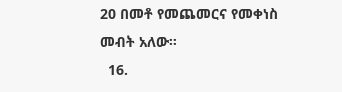20 በመቶ የመጨመርና የመቀነስ መብት አለው፡፡
  16.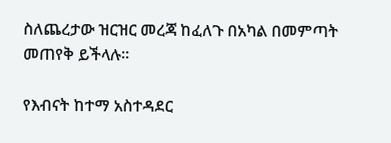ስለጨረታው ዝርዝር መረጃ ከፈለጉ በአካል በመምጣት መጠየቅ ይችላሉ፡፡

የእብናት ከተማ አስተዳደር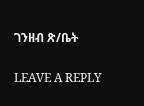ገንዘብ ጽ/ቤት

LEAVE A REPLY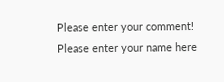Please enter your comment!
Please enter your name here